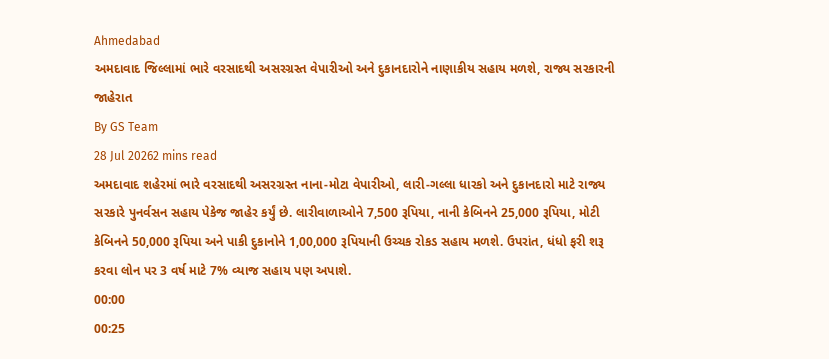Ahmedabad
અમદાવાદ જિલ્લામાં ભારે વરસાદથી અસરગ્રસ્ત વેપારીઓ અને દુકાનદારોને નાણાકીય સહાય મળશે, રાજ્ય સરકારની જાહેરાત
By GS Team
28 Jul 20262 mins read
અમદાવાદ શહેરમાં ભારે વરસાદથી અસરગ્રસ્ત નાના-મોટા વેપારીઓ, લારી-ગલ્લા ધારકો અને દુકાનદારો માટે રાજ્ય સરકારે પુનર્વસન સહાય પેકેજ જાહેર કર્યું છે. લારીવાળાઓને 7,500 રૂપિયા, નાની કેબિનને 25,000 રૂપિયા, મોટી કેબિનને 50,000 રૂપિયા અને પાકી દુકાનોને 1,00,000 રૂપિયાની ઉચ્ચક રોકડ સહાય મળશે. ઉપરાંત, ધંધો ફરી શરૂ કરવા લોન પર 3 વર્ષ માટે 7% વ્યાજ સહાય પણ અપાશે.
00:00
00:25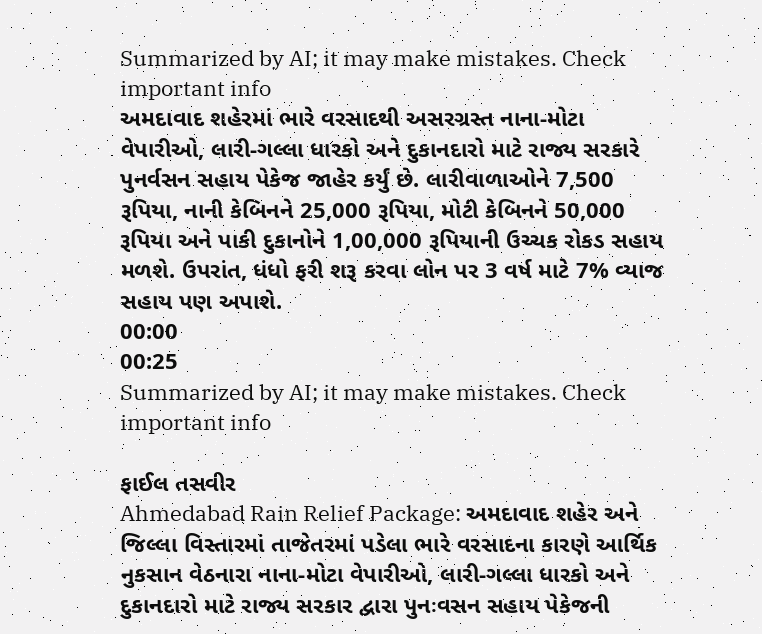Summarized by AI; it may make mistakes. Check important info
અમદાવાદ શહેરમાં ભારે વરસાદથી અસરગ્રસ્ત નાના-મોટા વેપારીઓ, લારી-ગલ્લા ધારકો અને દુકાનદારો માટે રાજ્ય સરકારે પુનર્વસન સહાય પેકેજ જાહેર કર્યું છે. લારીવાળાઓને 7,500 રૂપિયા, નાની કેબિનને 25,000 રૂપિયા, મોટી કેબિનને 50,000 રૂપિયા અને પાકી દુકાનોને 1,00,000 રૂપિયાની ઉચ્ચક રોકડ સહાય મળશે. ઉપરાંત, ધંધો ફરી શરૂ કરવા લોન પર 3 વર્ષ માટે 7% વ્યાજ સહાય પણ અપાશે.
00:00
00:25
Summarized by AI; it may make mistakes. Check important info

ફાઈલ તસવીર
Ahmedabad Rain Relief Package: અમદાવાદ શહેર અને જિલ્લા વિસ્તારમાં તાજેતરમાં પડેલા ભારે વરસાદના કારણે આર્થિક નુકસાન વેઠનારા નાના-મોટા વેપારીઓ, લારી-ગલ્લા ધારકો અને દુકાનદારો માટે રાજ્ય સરકાર દ્વારા પુનઃવસન સહાય પેકેજની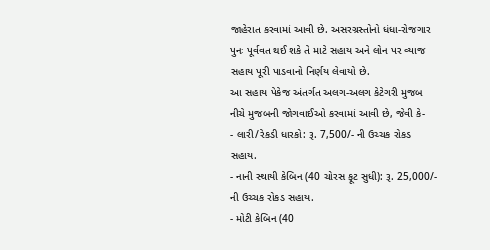જાહેરાત કરવામાં આવી છે. અસરગ્રસ્તોનો ધંધા-રોજગાર પુનઃ પૂર્વવત થઈ શકે તે માટે સહાય અને લોન પર વ્યાજ સહાય પૂરી પાડવાનો નિર્ણય લેવાયો છે.
આ સહાય પેકેજ અંતર્ગત અલગ-અલગ કેટેગરી મુજબ નીચે મુજબની જોગવાઈઓ કરવામાં આવી છે, જેવી કે-
- લારી/રેકડી ધારકો: રૂ. 7,500/- ની ઉચ્ચક રોકડ સહાય.
- નાની સ્થાયી કેબિન (40 ચોરસ ફૂટ સુધી): રૂ. 25,000/- ની ઉચ્ચક રોકડ સહાય.
- મોટી કેબિન (40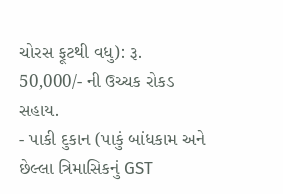ચોરસ ફૂટથી વધુ): રૂ. 50,000/- ની ઉચ્ચક રોકડ સહાય.
- પાકી દુકાન (પાકું બાંધકામ અને છેલ્લા ત્રિમાસિકનું GST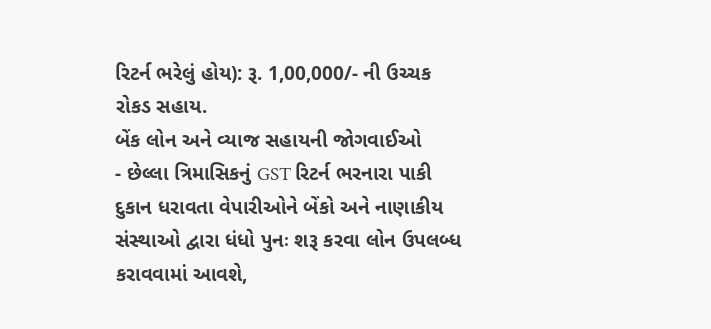રિટર્ન ભરેલું હોય): રૂ. 1,00,000/- ની ઉચ્ચક રોકડ સહાય.
બેંક લોન અને વ્યાજ સહાયની જોગવાઈઓ
- છેલ્લા ત્રિમાસિકનું GST રિટર્ન ભરનારા પાકી દુકાન ધરાવતા વેપારીઓને બેંકો અને નાણાકીય સંસ્થાઓ દ્વારા ધંધો પુનઃ શરૂ કરવા લોન ઉપલબ્ધ કરાવવામાં આવશે,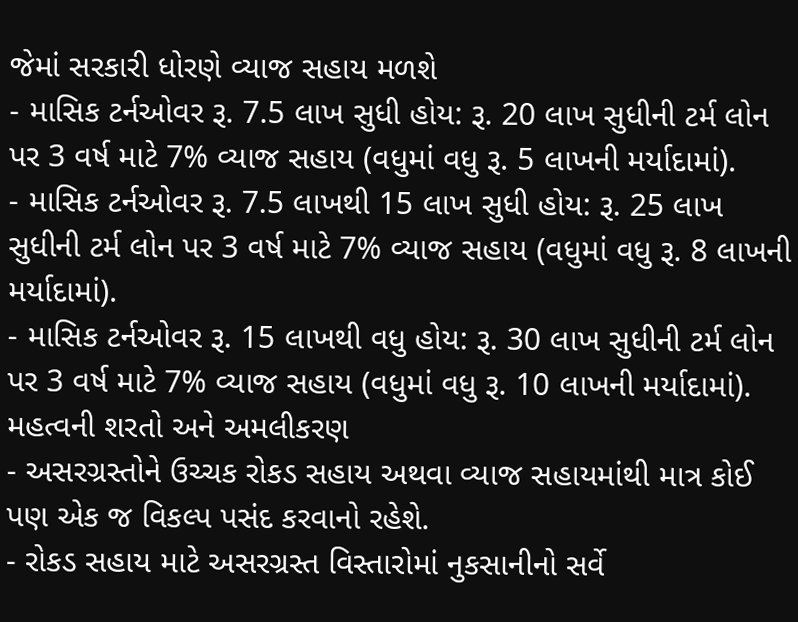જેમાં સરકારી ધોરણે વ્યાજ સહાય મળશે
- માસિક ટર્નઓવર રૂ. 7.5 લાખ સુધી હોય: રૂ. 20 લાખ સુધીની ટર્મ લોન પર 3 વર્ષ માટે 7% વ્યાજ સહાય (વધુમાં વધુ રૂ. 5 લાખની મર્યાદામાં).
- માસિક ટર્નઓવર રૂ. 7.5 લાખથી 15 લાખ સુધી હોય: રૂ. 25 લાખ સુધીની ટર્મ લોન પર 3 વર્ષ માટે 7% વ્યાજ સહાય (વધુમાં વધુ રૂ. 8 લાખની મર્યાદામાં).
- માસિક ટર્નઓવર રૂ. 15 લાખથી વધુ હોય: રૂ. 30 લાખ સુધીની ટર્મ લોન પર 3 વર્ષ માટે 7% વ્યાજ સહાય (વધુમાં વધુ રૂ. 10 લાખની મર્યાદામાં).
મહત્વની શરતો અને અમલીકરણ
- અસરગ્રસ્તોને ઉચ્ચક રોકડ સહાય અથવા વ્યાજ સહાયમાંથી માત્ર કોઈ પણ એક જ વિકલ્પ પસંદ કરવાનો રહેશે.
- રોકડ સહાય માટે અસરગ્રસ્ત વિસ્તારોમાં નુકસાનીનો સર્વે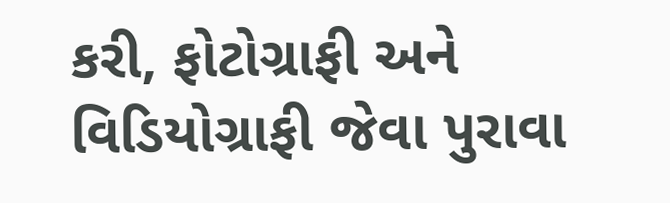કરી, ફોટોગ્રાફી અને વિડિયોગ્રાફી જેવા પુરાવા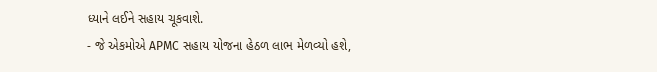ધ્યાને લઈને સહાય ચૂકવાશે.
- જે એકમોએ APMC સહાય યોજના હેઠળ લાભ મેળવ્યો હશે,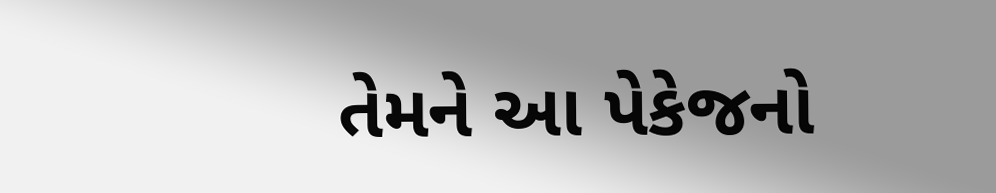તેમને આ પેકેજનો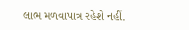લાભ મળવાપાત્ર રહેશે નહીં.